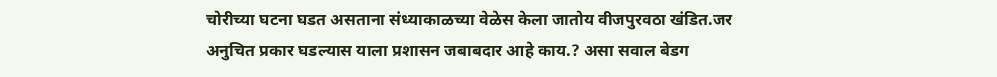चोरीच्या घटना घडत असताना संध्याकाळच्या वेळेस केला जातोय वीजपुरवठा खंडित.जर अनुचित प्रकार घडल्यास याला प्रशासन जबाबदार आहे काय.? असा सवाल बेडग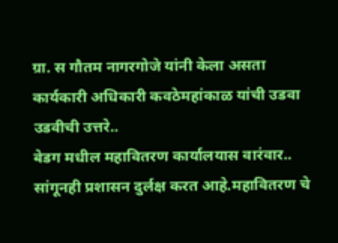ग्रा. स गौतम नागरगोजे यांनी केला असता कार्यकारी अधिकारी कवठेमहांकाळ यांची उडवा उडवीची उत्तरे..
बेडग मधील महावितरण कार्यालयास वारंवार.. सांगूनही प्रशासन दुर्लक्ष करत आहे.महावितरण चे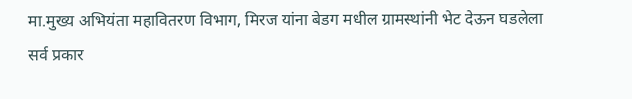मा.मुख्य अभियंता महावितरण विभाग, मिरज यांना बेडग मधील ग्रामस्थांनी भेट देऊन घडलेला सर्व प्रकार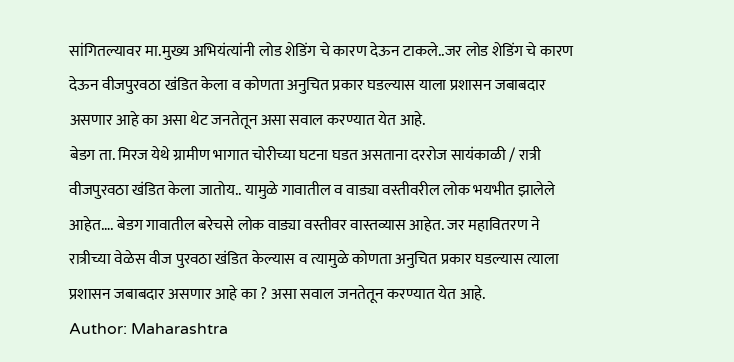सांगितल्यावर मा.मुख्य अभियंत्यांनी लोड शेडिंग चे कारण देऊन टाकले..जर लोड शेडिंग चे कारण देऊन वीजपुरवठा खंडित केला व कोणता अनुचित प्रकार घडल्यास याला प्रशासन जबाबदार असणार आहे का असा थेट जनतेतून असा सवाल करण्यात येत आहे.
बेडग ता. मिरज येथे ग्रामीण भागात चोरीच्या घटना घडत असताना दररोज सायंकाळी / रात्री वीजपुरवठा खंडित केला जातोय.. यामुळे गावातील व वाड्या वस्तीवरील लोक भयभीत झालेले आहेत…. बेडग गावातील बरेचसे लोक वाड्या वस्तीवर वास्तव्यास आहेत. जर महावितरण ने रात्रीच्या वेळेस वीज पुरवठा खंडित केल्यास व त्यामुळे कोणता अनुचित प्रकार घडल्यास त्याला प्रशासन जबाबदार असणार आहे का ? असा सवाल जनतेतून करण्यात येत आहे.
Author: Maharashtra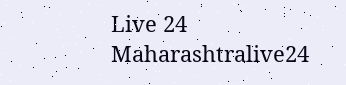Live 24
Maharashtralive24